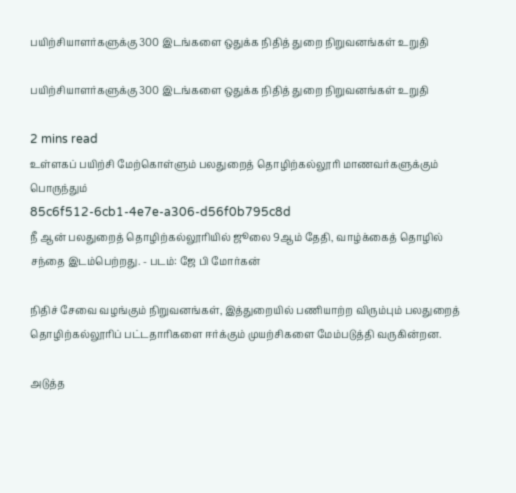பயிற்சியாளர்களுக்கு 300 இடங்களை ஒதுக்க நிதித் துறை நிறுவனங்கள் உறுதி

பயிற்சியாளர்களுக்கு 300 இடங்களை ஒதுக்க நிதித் துறை நிறுவனங்கள் உறுதி

2 mins read
உள்ளகப் பயிற்சி மேற்கொள்ளும் பலதுறைத் தொழிற்கல்லூரி மாணவர்களுக்கும் பொருந்தும்
85c6f512-6cb1-4e7e-a306-d56f0b795c8d
நீ ஆன் பலதுறைத் தொழிற்கல்லூரியில் ஜூலை 9ஆம் தேதி, வாழ்க்கைத் தொழில் சந்தை இடம்பெற்றது. - படம்: ஜே பி மோர்கன்

நிதிச் சேவை வழங்கும் நிறுவனங்கள், இத்துறையில் பணியாற்ற விரும்பும் பலதுறைத் தொழிற்கல்லூரிப் பட்டதாரிகளை ஈர்க்கும் முயற்சிகளை மேம்படுத்தி வருகின்றன.

அடுத்த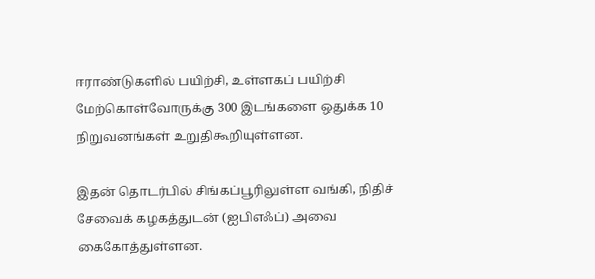ஈராண்டுகளில் பயிற்சி, உள்ளகப் பயிற்சி மேற்கொள்வோருக்கு 300 இடங்களை ஒதுக்க 10 நிறுவனங்கள் உறுதிகூறியுள்ளன.

இதன் தொடர்பில் சிங்கப்பூரிலுள்ள வங்கி, நிதிச் சேவைக் கழகத்துடன் (ஐபிஎஃப்) அவை கைகோத்துள்ளன.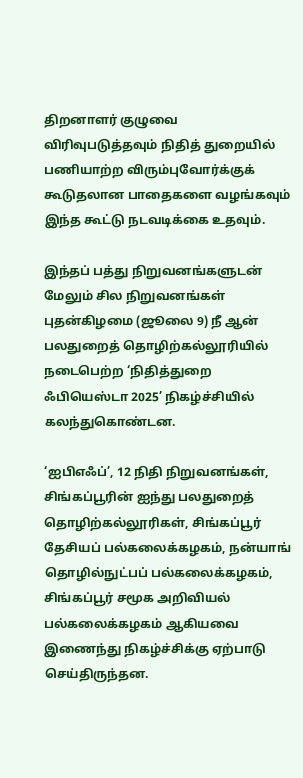திறனாளர் குழுவை விரிவுபடுத்தவும் நிதித் துறையில் பணியாற்ற விரும்புவோர்க்குக் கூடுதலான பாதைகளை வழங்கவும் இந்த கூட்டு நடவடிக்கை உதவும்.

இந்தப் பத்து நிறுவனங்களுடன் மேலும் சில நிறுவனங்கள் புதன்கிழமை (ஜூலை 9) நீ ஆன் பலதுறைத் தொழிற்கல்லூரியில் நடைபெற்ற ‘நிதித்துறை ஃபியெஸ்டா 2025’ நிகழ்ச்சியில் கலந்துகொண்டன.

‘ஐபிஎஃப்’, 12 நிதி நிறுவனங்கள், சிங்கப்பூரின் ஐந்து பலதுறைத் தொழிற்கல்லூரிகள், சிங்கப்பூர் தேசியப் பல்கலைக்கழகம், நன்யாங் தொழில்நுட்பப் பல்கலைக்கழகம், சிங்கப்பூர் சமூக அறிவியல் பல்கலைக்கழகம் ஆகியவை இணைந்து நிகழ்ச்சிக்கு ஏற்பாடு செய்திருந்தன.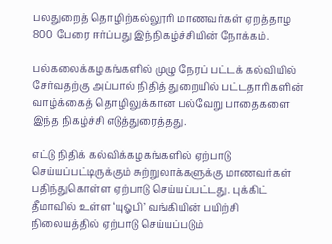பலதுறைத் தொழிற்கல்லூரி மாணவர்கள் ஏறத்தாழ 800 பேரை ஈர்ப்பது இந்நிகழ்ச்சியின் நோக்கம்.

பல்கலைக்கழகங்களில் முழு நேரப் பட்டக் கல்வியில் சேர்வதற்கு அப்பால் நிதித் துறையில் பட்டதாரிகளின் வாழ்க்கைத் தொழிலுக்கான பல்வேறு பாதைகளை இந்த நிகழ்ச்சி எடுத்துரைத்தது.

எட்டு நிதிக் கல்விக்கழகங்களில் ஏற்பாடு செய்யப்பட்டிருக்கும் சுற்றுலாக்களுக்கு மாணவர்கள் பதிந்துகொள்ள ஏற்பாடு செய்யப்பட்டது. புக்கிட் தீமாவில் உள்ள ‘யுஓபி’ வங்கியின் பயிற்சி நிலையத்தில் ஏற்பாடு செய்யப்படும்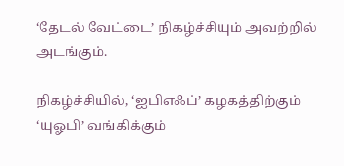‘தேடல் வேட்டை’ நிகழ்ச்சியும் அவற்றில் அடங்கும்.

நிகழ்ச்சியில், ‘ஐபிஎஃப்’ கழகத்திற்கும் ‘யுஓபி’ வங்கிக்கும்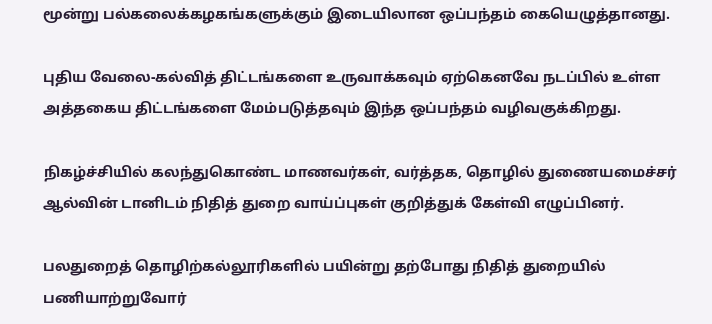மூன்று பல்கலைக்கழகங்களுக்கும் இடையிலான ஒப்பந்தம் கையெழுத்தானது.

புதிய வேலை-கல்வித் திட்டங்களை உருவாக்கவும் ஏற்கெனவே நடப்பில் உள்ள அத்தகைய திட்டங்களை மேம்படுத்தவும் இந்த ஒப்பந்தம் வழிவகுக்கிறது.

நிகழ்ச்சியில் கலந்துகொண்ட மாணவர்கள், வர்த்தக, தொழில் துணையமைச்சர் ஆல்வின் டானிடம் நிதித் துறை வாய்ப்புகள் குறித்துக் கேள்வி எழுப்பினர்.

பலதுறைத் தொழிற்கல்லூரிகளில் பயின்று தற்போது நிதித் துறையில் பணியாற்றுவோர்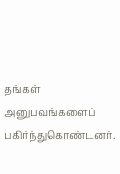தங்கள் அனுபவங்களைப் பகிர்ந்துகொண்டனர்.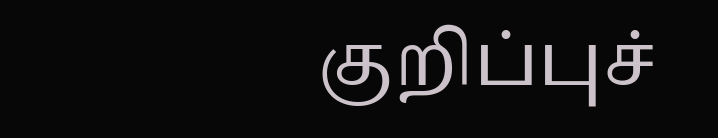குறிப்புச்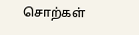சொற்கள்